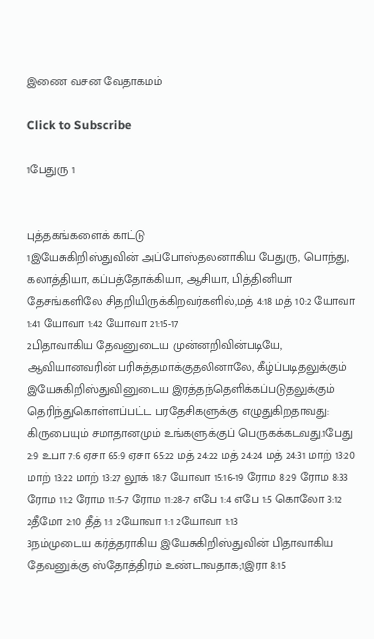இணை வசன வேதாகமம்

Click to Subscribe

1பேதுரு 1


புத்தகங்களைக் காட்டு
1இயேசுகிறிஸ்துவின் அப்போஸ்தலனாகிய பேதுரு, பொந்து, கலாத்தியா, கப்பத்தோக்கியா, ஆசியா, பித்தினியா தேசங்களிலே சிதறியிருக்கிறவர்களில்,மத் 4:18 மத் 10:2 யோவா 1:41 யோவா 1:42 யோவா 21:15-17
2பிதாவாகிய தேவனுடைய முன்னறிவின்படியே, ஆவியானவரின் பரிசுத்தமாக்குதலினாலே, கீழ்ப்படிதலுக்கும் இயேசுகிறிஸ்துவினுடைய இரத்தந்தெளிக்கப்படுதலுக்கும் தெரிந்துகொள்ளப்பட்ட பரதேசிகளுக்கு எழுதுகிறதாவது: கிருபையும் சமாதானமும் உங்களுக்குப் பெருகக்கடவது.1பேது 2:9 உபா 7:6 ஏசா 65:9 ஏசா 65:22 மத் 24:22 மத் 24:24 மத் 24:31 மாற் 13:20 மாற் 13:22 மாற் 13:27 லூக் 18:7 யோவா 15:16-19 ரோம 8:29 ரோம 8:33 ரோம 11:2 ரோம 11:5-7 ரோம 11:28-7 எபே 1:4 எபே 1:5 கொலோ 3:12 2தீமோ 2:10 தீத் 1:1 2யோவா 1:1 2யோவா 1:13
3நம்முடைய கர்த்தராகிய இயேசுகிறிஸ்துவின் பிதாவாகிய தேவனுக்கு ஸ்தோத்திரம் உண்டாவதாக;1இரா 8:15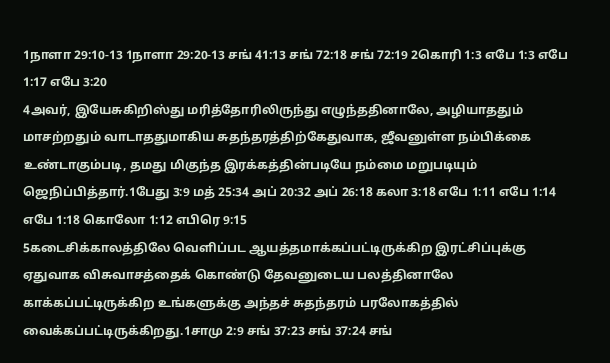1நாளா 29:10-13 1நாளா 29:20-13 சங் 41:13 சங் 72:18 சங் 72:19 2கொரி 1:3 எபே 1:3 எபே 1:17 எபே 3:20
4அவர், இயேசுகிறிஸ்து மரித்தோரிலிருந்து எழுந்ததினாலே, அழியாததும் மாசற்றதும் வாடாததுமாகிய சுதந்தரத்திற்கேதுவாக, ஜீவனுள்ள நம்பிக்கை உண்டாகும்படி, தமது மிகுந்த இரக்கத்தின்படியே நம்மை மறுபடியும் ஜெநிப்பித்தார்.1பேது 3:9 மத் 25:34 அப் 20:32 அப் 26:18 கலா 3:18 எபே 1:11 எபே 1:14 எபே 1:18 கொலோ 1:12 எபிரெ 9:15
5கடைசிக்காலத்திலே வெளிப்பட ஆயத்தமாக்கப்பட்டிருக்கிற இரட்சிப்புக்கு ஏதுவாக விசுவாசத்தைக் கொண்டு தேவனுடைய பலத்தினாலே காக்கப்பட்டிருக்கிற உங்களுக்கு அந்தச் சுதந்தரம் பரலோகத்தில் வைக்கப்பட்டிருக்கிறது.1சாமு 2:9 சங் 37:23 சங் 37:24 சங்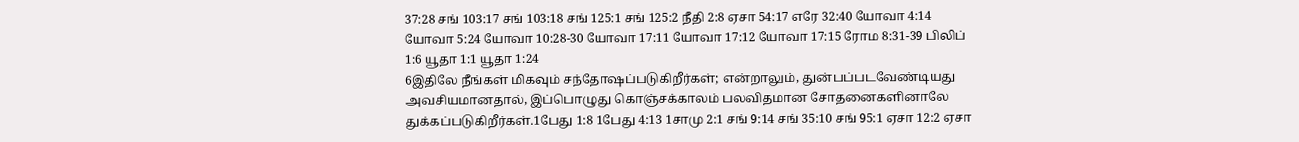37:28 சங் 103:17 சங் 103:18 சங் 125:1 சங் 125:2 நீதி 2:8 ஏசா 54:17 எரே 32:40 யோவா 4:14 யோவா 5:24 யோவா 10:28-30 யோவா 17:11 யோவா 17:12 யோவா 17:15 ரோம 8:31-39 பிலிப் 1:6 யூதா 1:1 யூதா 1:24
6இதிலே நீங்கள் மிகவும் சந்தோஷப்படுகிறீர்கள்; என்றாலும், துன்பப்படவேண்டியது அவசியமானதால், இப்பொழுது கொஞ்சக்காலம் பலவிதமான சோதனைகளினாலே துக்கப்படுகிறீர்கள்.1பேது 1:8 1பேது 4:13 1சாமு 2:1 சங் 9:14 சங் 35:10 சங் 95:1 ஏசா 12:2 ஏசா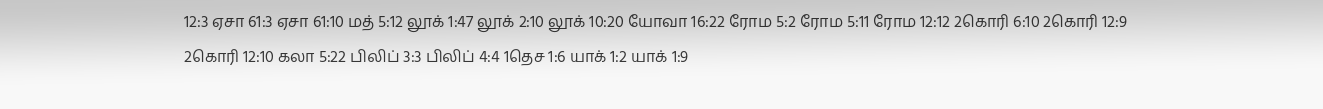12:3 ஏசா 61:3 ஏசா 61:10 மத் 5:12 லூக் 1:47 லூக் 2:10 லூக் 10:20 யோவா 16:22 ரோம 5:2 ரோம 5:11 ரோம 12:12 2கொரி 6:10 2கொரி 12:9 2கொரி 12:10 கலா 5:22 பிலிப் 3:3 பிலிப் 4:4 1தெச 1:6 யாக் 1:2 யாக் 1:9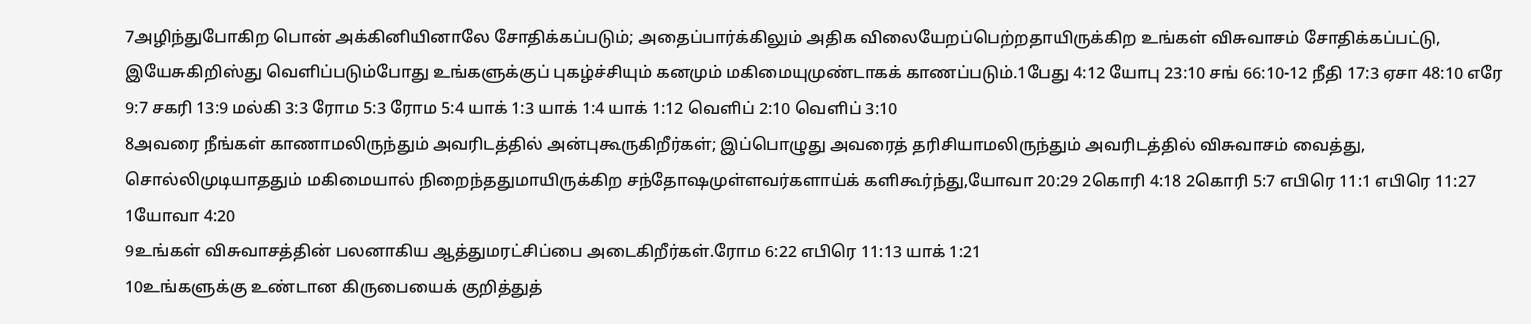7அழிந்துபோகிற பொன் அக்கினியினாலே சோதிக்கப்படும்; அதைப்பார்க்கிலும் அதிக விலையேறப்பெற்றதாயிருக்கிற உங்கள் விசுவாசம் சோதிக்கப்பட்டு, இயேசுகிறிஸ்து வெளிப்படும்போது உங்களுக்குப் புகழ்ச்சியும் கனமும் மகிமையுமுண்டாகக் காணப்படும்.1பேது 4:12 யோபு 23:10 சங் 66:10-12 நீதி 17:3 ஏசா 48:10 எரே 9:7 சகரி 13:9 மல்கி 3:3 ரோம 5:3 ரோம 5:4 யாக் 1:3 யாக் 1:4 யாக் 1:12 வெளிப் 2:10 வெளிப் 3:10
8அவரை நீங்கள் காணாமலிருந்தும் அவரிடத்தில் அன்புகூருகிறீர்கள்; இப்பொழுது அவரைத் தரிசியாமலிருந்தும் அவரிடத்தில் விசுவாசம் வைத்து, சொல்லிமுடியாததும் மகிமையால் நிறைந்ததுமாயிருக்கிற சந்தோஷமுள்ளவர்களாய்க் களிகூர்ந்து,யோவா 20:29 2கொரி 4:18 2கொரி 5:7 எபிரெ 11:1 எபிரெ 11:27 1யோவா 4:20
9உங்கள் விசுவாசத்தின் பலனாகிய ஆத்துமரட்சிப்பை அடைகிறீர்கள்.ரோம 6:22 எபிரெ 11:13 யாக் 1:21
10உங்களுக்கு உண்டான கிருபையைக் குறித்துத்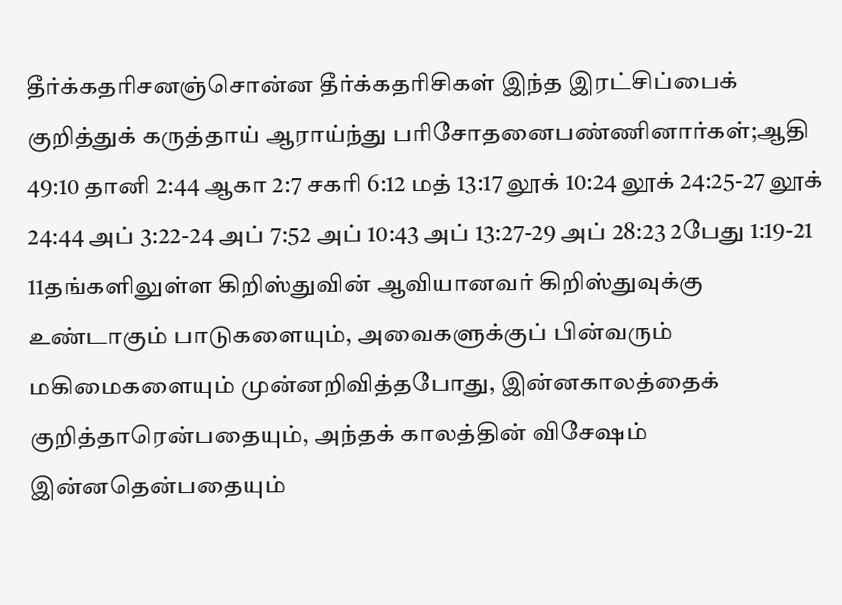தீர்க்கதரிசனஞ்சொன்ன தீர்க்கதரிசிகள் இந்த இரட்சிப்பைக் குறித்துக் கருத்தாய் ஆராய்ந்து பரிசோதனைபண்ணினார்கள்;ஆதி 49:10 தானி 2:44 ஆகா 2:7 சகரி 6:12 மத் 13:17 லூக் 10:24 லூக் 24:25-27 லூக் 24:44 அப் 3:22-24 அப் 7:52 அப் 10:43 அப் 13:27-29 அப் 28:23 2பேது 1:19-21
11தங்களிலுள்ள கிறிஸ்துவின் ஆவியானவர் கிறிஸ்துவுக்கு உண்டாகும் பாடுகளையும், அவைகளுக்குப் பின்வரும் மகிமைகளையும் முன்னறிவித்தபோது, இன்னகாலத்தைக் குறித்தாரென்பதையும், அந்தக் காலத்தின் விசேஷம் இன்னதென்பதையும்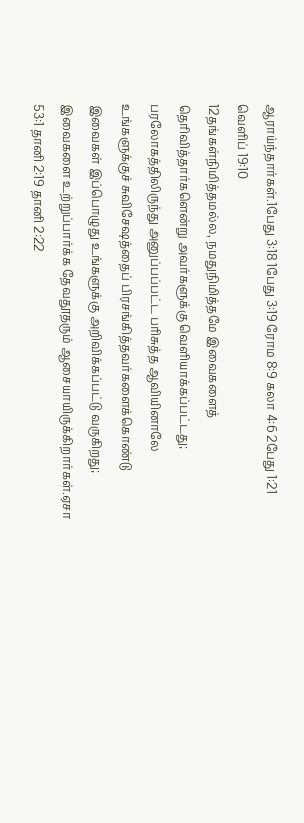ஆராய்ந்தார்கள்.1பேது 3:18 1பேது 3:19 ரோம 8:9 கலா 4:6 2பேது 1:21 வெளிப் 19:10
12தங்கள்நிமித்தமல்ல, நமதுநிமித்தமே இவைகளைத் தெரிவித்தார்களென்று அவர்களுக்கு வெளியாக்கப்பட்டது; பரலோகத்திலிருந்து அனுப்பப்பட்ட பரிசுத்த ஆவியினாலே உங்களுக்குச் சுவிசேஷத்தைப் பிரசங்கித்தவர்களைக்கொண்டு இவைகள் இப்பொழுது உங்களுக்கு அறிவிக்கப்பட்டு வருகிறது; இவைகளை உற்றுப்பார்க்க தேவதூதரும் ஆசையாயிருக்கிறார்கள்.ஏசா 53:1 தானி 2:19 தானி 2:22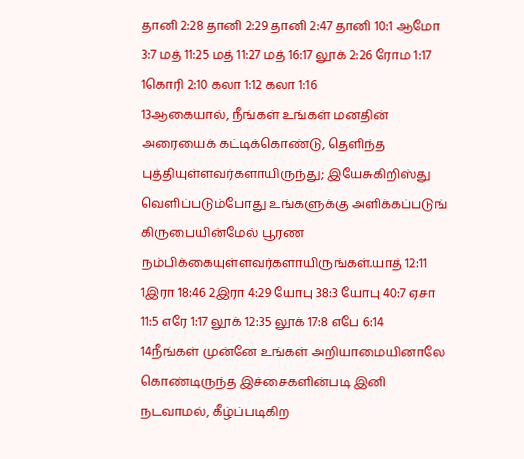தானி 2:28 தானி 2:29 தானி 2:47 தானி 10:1 ஆமோ 3:7 மத் 11:25 மத் 11:27 மத் 16:17 லூக் 2:26 ரோம 1:17 1கொரி 2:10 கலா 1:12 கலா 1:16
13ஆகையால், நீங்கள் உங்கள் மனதின் அரையைக் கட்டிக்கொண்டு, தெளிந்த புத்தியுள்ளவர்களாயிருந்து; இயேசுகிறிஸ்து வெளிப்படும்போது உங்களுக்கு அளிக்கப்படுங் கிருபையின்மேல் பூரண நம்பிக்கையுள்ளவர்களாயிருங்கள்.யாத் 12:11 1இரா 18:46 2இரா 4:29 யோபு 38:3 யோபு 40:7 ஏசா 11:5 எரே 1:17 லூக் 12:35 லூக் 17:8 எபே 6:14
14நீங்கள் முன்னே உங்கள் அறியாமையினாலே கொண்டிருந்த இச்சைகளின்படி இனி நடவாமல், கீழ்ப்படிகிற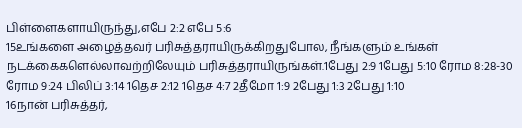பிள்ளைகளாயிருந்து,எபே 2:2 எபே 5:6
15உங்களை அழைத்தவர் பரிசுத்தராயிருக்கிறதுபோல, நீங்களும் உங்கள் நடக்கைகளெல்லாவற்றிலேயும் பரிசுத்தராயிருங்கள்.1பேது 2:9 1பேது 5:10 ரோம 8:28-30 ரோம 9:24 பிலிப் 3:14 1தெச 2:12 1தெச 4:7 2தீமோ 1:9 2பேது 1:3 2பேது 1:10
16நான் பரிசுத்தர்,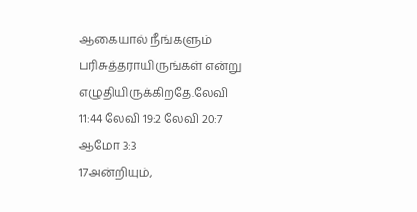ஆகையால் நீங்களும் பரிசுத்தராயிருங்கள் என்று எழுதியிருக்கிறதே.லேவி 11:44 லேவி 19:2 லேவி 20:7 ஆமோ 3:3
17அன்றியும்,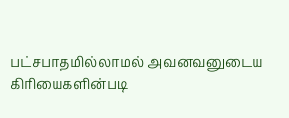பட்சபாதமில்லாமல் அவனவனுடைய கிரியைகளின்படி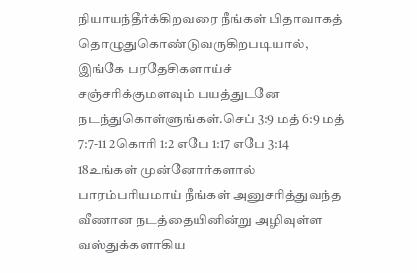நியாயந்தீர்க்கிறவரை நீங்கள் பிதாவாகத் தொழுதுகொண்டுவருகிறபடியால், இங்கே பரதேசிகளாய்ச் சஞ்சரிக்குமளவும் பயத்துடனே நடந்துகொள்ளுங்கள்.செப் 3:9 மத் 6:9 மத் 7:7-11 2கொரி 1:2 எபே 1:17 எபே 3:14
18உங்கள் முன்னோர்களால் பாரம்பரியமாய் நீங்கள் அனுசரித்துவந்த வீணான நடத்தையினின்று அழிவுள்ள வஸ்துக்களாகிய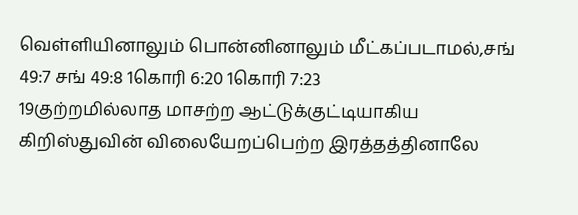வெள்ளியினாலும் பொன்னினாலும் மீட்கப்படாமல்,சங் 49:7 சங் 49:8 1கொரி 6:20 1கொரி 7:23
19குற்றமில்லாத மாசற்ற ஆட்டுக்குட்டியாகிய கிறிஸ்துவின் விலையேறப்பெற்ற இரத்தத்தினாலே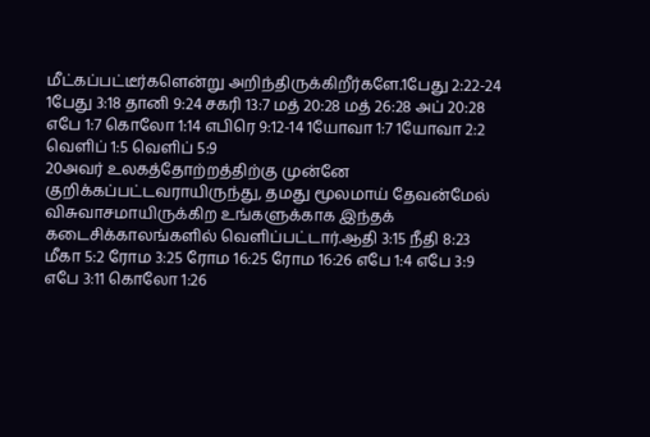மீட்கப்பட்டீர்களென்று அறிந்திருக்கிறீர்களே.1பேது 2:22-24 1பேது 3:18 தானி 9:24 சகரி 13:7 மத் 20:28 மத் 26:28 அப் 20:28 எபே 1:7 கொலோ 1:14 எபிரெ 9:12-14 1யோவா 1:7 1யோவா 2:2 வெளிப் 1:5 வெளிப் 5:9
20அவர் உலகத்தோற்றத்திற்கு முன்னே குறிக்கப்பட்டவராயிருந்து, தமது மூலமாய் தேவன்மேல் விசுவாசமாயிருக்கிற உங்களுக்காக இந்தக் கடைசிக்காலங்களில் வெளிப்பட்டார்.ஆதி 3:15 நீதி 8:23 மீகா 5:2 ரோம 3:25 ரோம 16:25 ரோம 16:26 எபே 1:4 எபே 3:9 எபே 3:11 கொலோ 1:26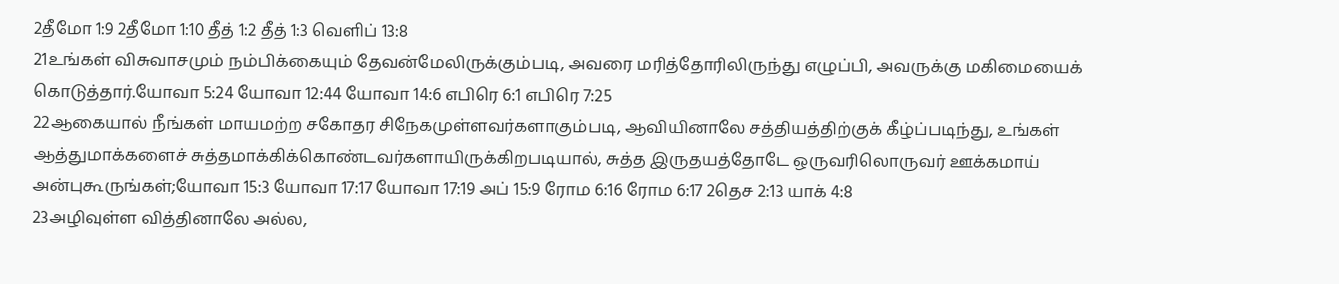2தீமோ 1:9 2தீமோ 1:10 தீத் 1:2 தீத் 1:3 வெளிப் 13:8
21உங்கள் விசுவாசமும் நம்பிக்கையும் தேவன்மேலிருக்கும்படி, அவரை மரித்தோரிலிருந்து எழுப்பி, அவருக்கு மகிமையைக் கொடுத்தார்.யோவா 5:24 யோவா 12:44 யோவா 14:6 எபிரெ 6:1 எபிரெ 7:25
22ஆகையால் நீங்கள் மாயமற்ற சகோதர சிநேகமுள்ளவர்களாகும்படி, ஆவியினாலே சத்தியத்திற்குக் கீழ்ப்படிந்து, உங்கள் ஆத்துமாக்களைச் சுத்தமாக்கிக்கொண்டவர்களாயிருக்கிறபடியால், சுத்த இருதயத்தோடே ஒருவரிலொருவர் ஊக்கமாய் அன்புகூருங்கள்;யோவா 15:3 யோவா 17:17 யோவா 17:19 அப் 15:9 ரோம 6:16 ரோம 6:17 2தெச 2:13 யாக் 4:8
23அழிவுள்ள வித்தினாலே அல்ல,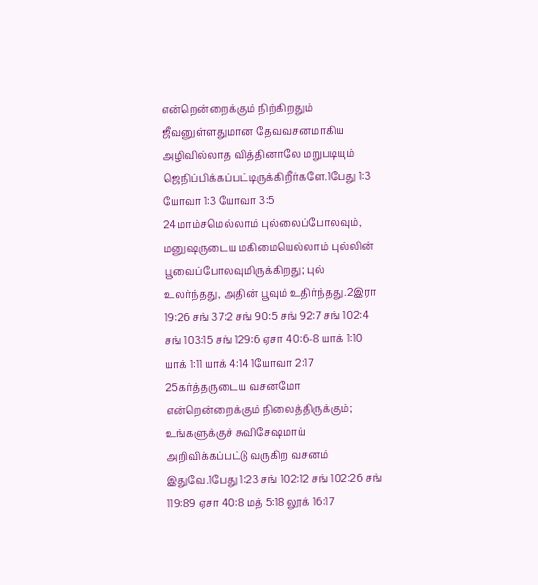என்றென்றைக்கும் நிற்கிறதும் ஜீவனுள்ளதுமான தேவவசனமாகிய அழிவில்லாத வித்தினாலே மறுபடியும் ஜெநிப்பிக்கப்பட்டிருக்கிறீர்களே.1பேது 1:3 யோவா 1:3 யோவா 3:5
24மாம்சமெல்லாம் புல்லைப்போலவும், மனுஷருடைய மகிமையெல்லாம் புல்லின் பூவைப்போலவுமிருக்கிறது; புல் உலர்ந்தது, அதின் பூவும் உதிர்ந்தது.2இரா 19:26 சங் 37:2 சங் 90:5 சங் 92:7 சங் 102:4 சங் 103:15 சங் 129:6 ஏசா 40:6-8 யாக் 1:10 யாக் 1:11 யாக் 4:14 1யோவா 2:17
25கர்த்தருடைய வசனமோ என்றென்றைக்கும் நிலைத்திருக்கும்; உங்களுக்குச் சுவிசேஷமாய் அறிவிக்கப்பட்டு வருகிற வசனம் இதுவே.1பேது 1:23 சங் 102:12 சங் 102:26 சங் 119:89 ஏசா 40:8 மத் 5:18 லூக் 16:17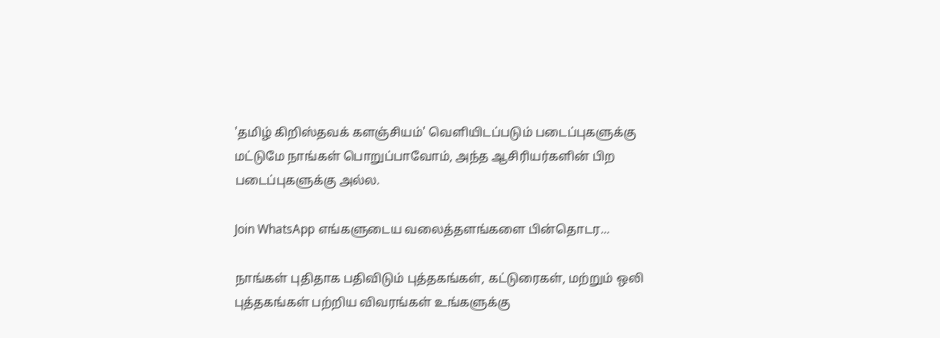'தமிழ் கிறிஸ்தவக் களஞ்சியம்' வெளியிடப்படும் படைப்புகளுக்கு மட்டுமே நாங்கள் பொறுப்பாவோம், அந்த ஆசிரியர்களின் பிற படைப்புகளுக்கு அல்ல.

Join WhatsApp எங்களுடைய வலைத்தளங்களை பின்தொடர...

நாங்கள் புதிதாக பதிவிடும் புத்தகங்கள், கட்டுரைகள், மற்றும் ஒலி புத்தகங்கள் பற்றிய விவரங்கள் உங்களுக்கு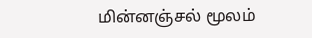மின்னஞ்சல் மூலம்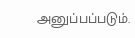அனுப்பப்படும்.